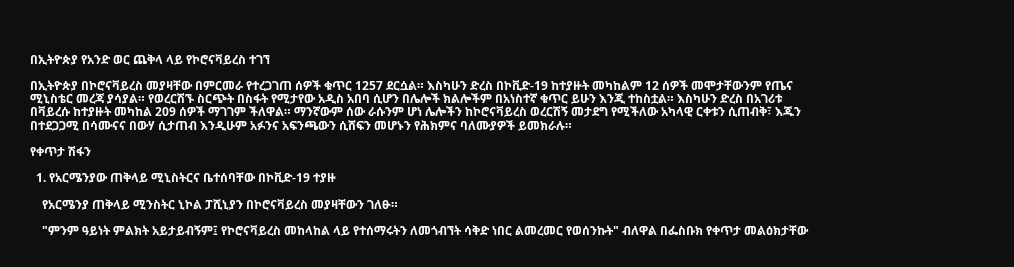በኢትዮጵያ የአንድ ወር ጨቅላ ላይ የኮሮናቫይረስ ተገኘ

በኢትዮጵያ በኮሮናቫይረስ መያዛቸው በምርመራ የተረጋገጠ ሰዎች ቁጥር 1257 ደርሷል። እስካሁን ድረስ በኮቪድ-19 ከተያዙት መካከልም 12 ሰዎች መሞታቸውንም የጤና ሚኒስቴር መረጃ ያሳያል። የወረርሽኙ ስርጭት በስፋት የሚታየው አዲስ አበባ ሲሆን በሌሎች ክልሎችም በአነስተኛ ቁጥር ይሁን እንጂ ተከስቷል። እስካሁን ድረስ በአገሪቱ በቫይረሱ ከተያዙት መካከል 209 ሰዎች ማገገም ችለዋል። ማንኛውም ሰው ራሱንም ሆነ ሌሎችን ከኮሮናቫይረስ ወረርሽኝ መታደግ የሚችለው አካላዊ ርቀቱን ሲጠብቅ፣ እጁን በተደጋጋሚ በሳሙናና በውሃ ሲታጠብ እንዲሁም አፉንና አፍንጫውን ሲሸፍን መሆኑን የሕክምና ባለሙያዎች ይመክራሉ።

የቀጥታ ሽፋን

  1. የአርሜንያው ጠቅላይ ሚኒስትርና ቤተሰባቸው በኮቪድ-19 ተያዙ

    የአርሜንያ ጠቅላይ ሚንስትር ኒኮል ፓሺኒያን በኮሮናቫይረስ መያዛቸውን ገለፁ።

    "ምንም ዓይነት ምልክት አይታይብኝም፤ የኮሮናቫይረስ መከላከል ላይ የተሰማሩትን ለመጎብኘት ሳቅድ ነበር ልመረመር የወሰንኩት" ብለዋል በፌስቡክ የቀጥታ መልዕክታቸው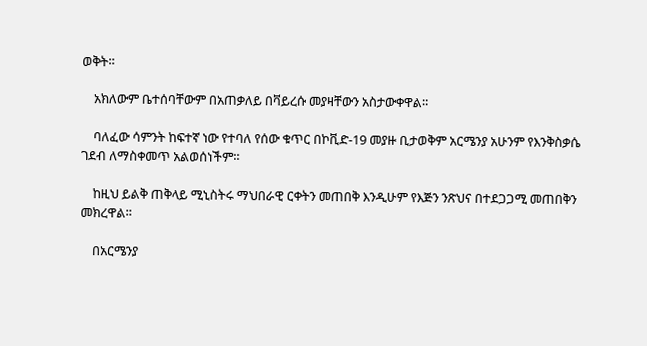ወቅት።

    አክለውም ቤተሰባቸውም በአጠቃለይ በቫይረሱ መያዛቸውን አስታውቀዋል።

    ባለፈው ሳምንት ከፍተኛ ነው የተባለ የሰው ቁጥር በኮቪድ-19 መያዙ ቢታወቅም አርሜንያ አሁንም የእንቅስቃሴ ገደብ ለማስቀመጥ አልወሰነችም።

    ከዚህ ይልቅ ጠቅላይ ሚኒስትሩ ማህበራዊ ርቀትን መጠበቅ እንዲሁም የእጅን ንጽህና በተደጋጋሚ መጠበቅን መክረዋል።

    በአርሜንያ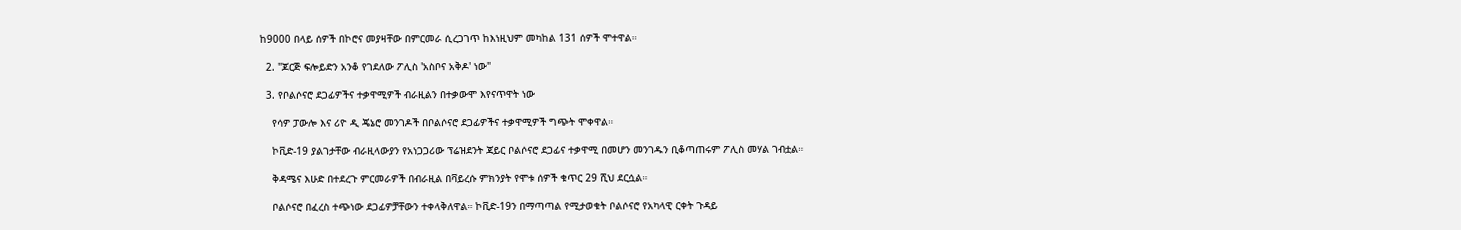ከ9000 በላይ ሰዎች በኮሮና መያዛቸው በምርመራ ሲረጋገጥ ከእነዚህም መካከል 131 ሰዎች ሞተዋል።

  2. "ጆርጅ ፍሎይድን አንቆ የገደለው ፖሊስ 'አስቦና አቅዶ' ነው"

  3. የቦልሶናሮ ደጋፊዎችና ተቃዋሚዎች ብራዚልን በተቃውሞ እየናጥዋት ነው

    የሳዎ ፓውሎ እና ሪዮ ዲ ጄኔሮ መንገዶች በቦልሶናሮ ደጋፊዎችና ተቃዋሚዎች ግጭት ሞቀዋል።

    ኮቪድ-19 ያልገታቸው ብራዚላውያን የአነጋጋሪው ፕሬዝደንት ጃይር ቦልሶናሮ ደጋፊና ተቃዋሚ በመሆን መንገዱን ቢቆጣጠሩም ፖሊስ መሃል ገብቷል።

    ቅዳሜና እሁድ በተደረጉ ምርመራዎች በብራዚል በቫይረሱ ምክንያት የሞቱ ሰዎች ቁጥር 29 ሺህ ደርሷል።

    ቦልሶናሮ በፈረስ ተጭነው ደጋፊዎቻቸውን ተቀላቅለዋል። ኮቪድ-19ን በማጣጣል የሚታወቁት ቦልሶናሮ የአካላዊ ርቀት ጉዳይ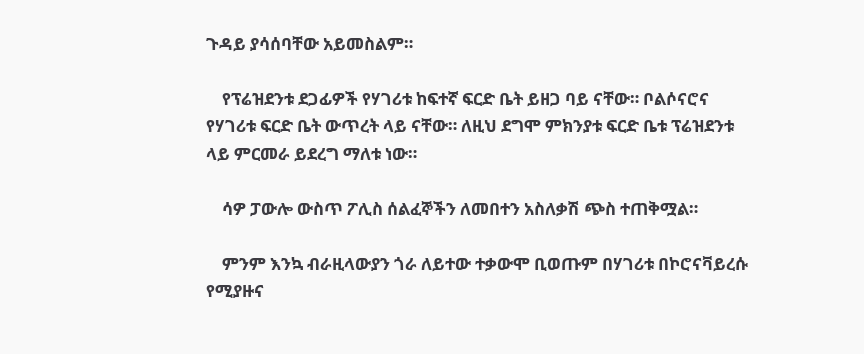ጉዳይ ያሳሰባቸው አይመስልም።

    የፕሬዝደንቱ ደጋፊዎች የሃገሪቱ ከፍተኛ ፍርድ ቤት ይዘጋ ባይ ናቸው። ቦልሶናሮና የሃገሪቱ ፍርድ ቤት ውጥረት ላይ ናቸው። ለዚህ ደግሞ ምክንያቱ ፍርድ ቤቱ ፕሬዝደንቱ ላይ ምርመራ ይደረግ ማለቱ ነው።

    ሳዎ ፓውሎ ውስጥ ፖሊስ ሰልፈኞችን ለመበተን አስለቃሽ ጭስ ተጠቅሟል።

    ምንም እንኳ ብራዚላውያን ጎራ ለይተው ተቃውሞ ቢወጡም በሃገሪቱ በኮሮናቫይረሱ የሚያዙና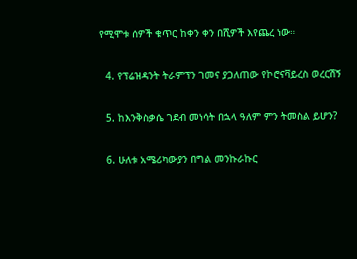የሚሞቱ ሰዎች ቁጥር ከቀን ቀን በሺዎች እየጨረ ነው።

  4. የፕሬዝዳንት ትራምፕን ገመና ያጋለጠው የኮሮናቫይረስ ወረርሽኝ

  5. ከእንቅስቃሴ ገደብ መነሳት በኋላ ዓለም ምን ትመስል ይሆን?

  6. ሁለቱ አሜሪካውያን በግል መንኩራኩር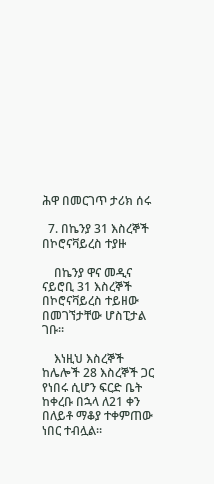ሕዋ በመርገጥ ታሪክ ሰሩ

  7. በኬንያ 31 እስረኞች በኮሮናቫይረስ ተያዙ

    በኬንያ ዋና መዲና ናይሮቢ 31 እስረኞች በኮሮናቫይረስ ተይዘው በመገኘታቸው ሆስፒታል ገቡ።

    እነዚህ እስረኞች ከሌሎች 28 እስረኞች ጋር የነበሩ ሲሆን ፍርድ ቤት ከቀረቡ በኋላ ለ21 ቀን በለይቶ ማቆያ ተቀምጠው ነበር ተብሏል።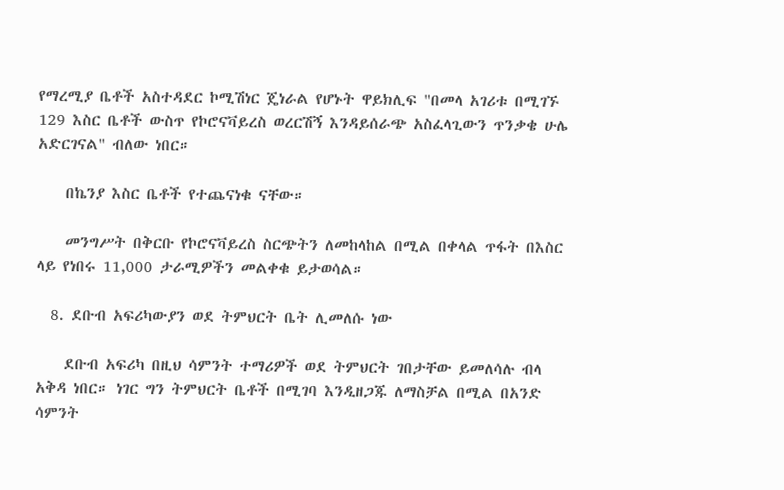የማረሚያ ቤቶች አስተዳደር ኮሚሽነር ጄነራል የሆኑት ዋይክሊፍ "በመላ አገሪቱ በሚገኙ 129 እስር ቤቶች ውስጥ የኮሮናቫይረስ ወረርሽኝ እንዳይሰራጭ አስፈላጊውን ጥንቃቄ ሁሌ አድርገናል" ብለው ነበር።

    በኬንያ እስር ቤቶች የተጨናነቁ ናቸው።

    መንግሥት በቅርቡ የኮሮናቫይረስ ስርጭትን ለመከላከል በሚል በቀላል ጥፋት በእስር ላይ የነበሩ 11,000 ታራሚዎችን መልቀቁ ይታወሳል።

  8. ደቡብ አፍሪካውያን ወደ ትምህርት ቤት ሊመለሱ ነው

    ደቡብ አፍሪካ በዚህ ሳምንት ተማሪዎች ወደ ትምህርት ገበታቸው ይመለሳሉ ብላ አቅዳ ነበር። ነገር ግን ትምህርት ቤቶች በሚገባ እንዲዘጋጁ ለማስቻል በሚል በአንድ ሳምንት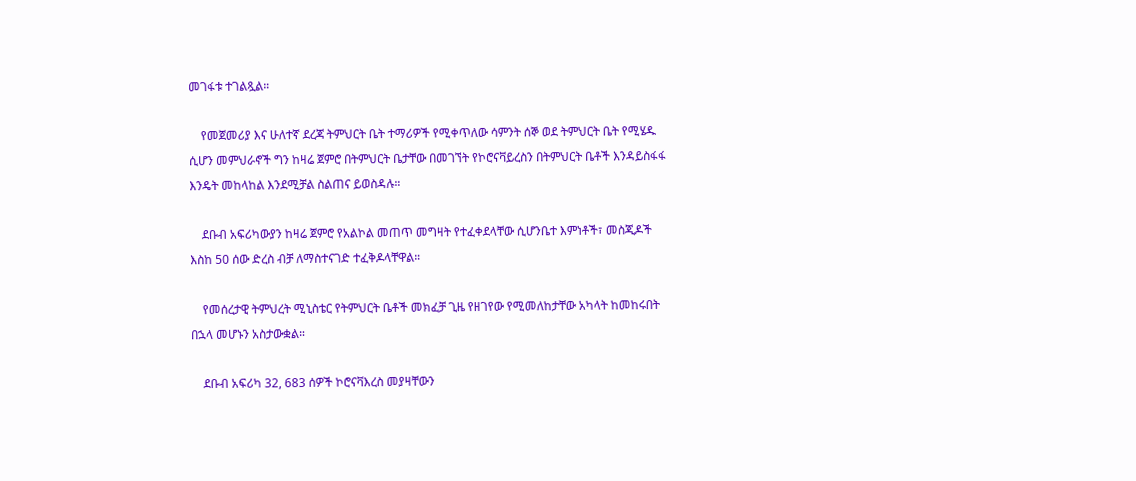መገፋቱ ተገልጿል።

    የመጀመሪያ እና ሁለተኛ ደረጃ ትምህርት ቤት ተማሪዎች የሚቀጥለው ሳምንት ሰኞ ወደ ትምህርት ቤት የሚሄዱ ሲሆን መምህራኖች ግን ከዛሬ ጀምሮ በትምህርት ቤታቸው በመገኘት የኮሮናቫይረስን በትምህርት ቤቶች እንዳይስፋፋ እንዴት መከላከል እንደሚቻል ስልጠና ይወስዳሉ።

    ደቡብ አፍሪካውያን ከዛሬ ጀምሮ የአልኮል መጠጥ መግዛት የተፈቀደላቸው ሲሆንቤተ እምነቶች፣ መስጂዶች እስከ 50 ሰው ድረስ ብቻ ለማስተናገድ ተፈቅዶላቸዋል።

    የመሰረታዊ ትምህረት ሚኒስቴር የትምህርት ቤቶች መክፈቻ ጊዜ የዘገየው የሚመለከታቸው አካላት ከመከሩበት በኋላ መሆኑን አስታውቋል።

    ደቡብ አፍሪካ 32, 683 ሰዎች ኮሮናቫእረስ መያዛቸውን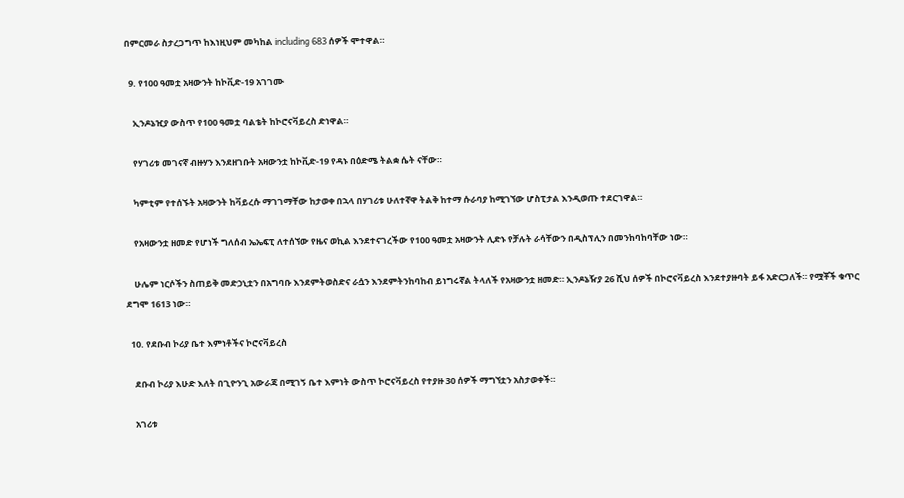በምርመራ ስታረጋግጥ ከእነዚህም መካከል including 683 ሰዎች ሞተዋል።

  9. የ100 ዓመቷ አዛውንት ከኮቪድ-19 አገገሙ

    ኢንዶኔዢያ ውስጥ የ100 ዓመቷ ባልቴት ከኮሮናቫይረስ ድነዋል።

    የሃገሪቱ መገናኛ ብዙሃን እንደዘገቡት አዛውንቷ ከኮቪድ-19 የዳኑ በዕድሜ ትልቋ ሴት ናቸው።

    ካምቲም የተሰኙት አዛውንት ከቫይረሱ ማገገማቸው ከታወቀ በኋላ በሃገሪቱ ሁለተኛዋ ትልቅ ከተማ ሱራባያ ከሚገኘው ሆስፒታል እንዲወጡ ተደርገዋል።

    የአዛውንቷ ዘመድ የሆነች ግለሰብ ኤኤፍፒ ለተሰኘው የዜና ወኪል እንደተናገረችው የ100 ዓመቷ አዛውንት ሊድኑ የቻሉት ራሳቸውን በዲስፕሊን በመንከባከባቸው ነው።

    ሁሌም ነርሶችን ስጠይቅ መድኃኒቷን በአግባቡ እንደምትወስድና ራሷን እንደምትንከባከብ ይነግሩኛል ትላለች የአዛውንቷ ዘመድ። ኢንዶኔዥያ 26 ሺህ ሰዎች በኮሮናቫይረስ እንደተያዙባት ይፋ አድርጋለች። የሟቾች ቁጥር ደግሞ 1613 ነው።

  10. የደቡብ ኮሪያ ቤተ እምነቶችና ኮሮናቫይረስ

    ደቡብ ኮሪያ እሁድ እለት በጊዮንጊ አውራጃ በሚገኝ ቤተ እምነት ውስጥ ኮሮናቫይረስ የተያዙ 30 ሰዎች ማግኘቷን አስታወቀች።

    አገሪቱ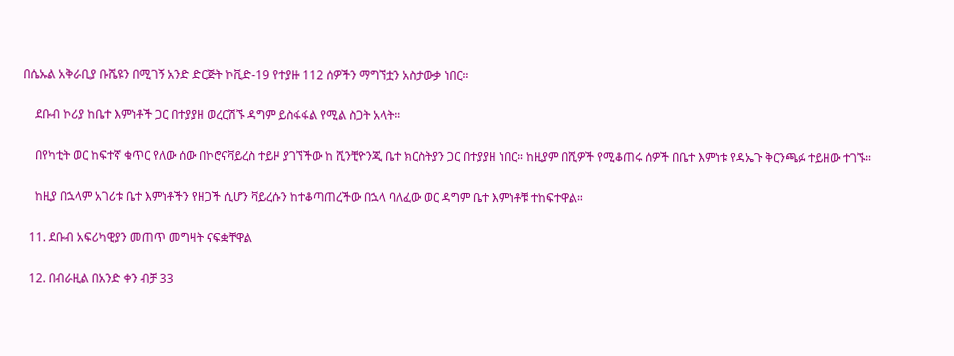በሴኡል አቅራቢያ ቡሼዩን በሚገኝ አንድ ድርጅት ኮቪድ-19 የተያዙ 112 ሰዎችን ማግኘቷን አስታውቃ ነበር።

    ደቡብ ኮሪያ ከቤተ እምነቶች ጋር በተያያዘ ወረርሽኙ ዳግም ይስፋፋል የሚል ስጋት አላት።

    በየካቲት ወር ከፍተኛ ቁጥር የለው ሰው በኮሮናቫይረስ ተይዞ ያገኘችው ከ ሺንቺዮንጂ ቤተ ክርስትያን ጋር በተያያዘ ነበር። ከዚያም በሺዎች የሚቆጠሩ ሰዎች በቤተ እምነቱ የዳኤጉ ቅርንጫፉ ተይዘው ተገኙ።

    ከዚያ በኋላም አገሪቱ ቤተ እምነቶችን የዘጋች ሲሆን ቫይረሱን ከተቆጣጠረችው በኋላ ባለፈው ወር ዳግም ቤተ እምነቶቹ ተከፍተዋል።

  11. ደቡብ አፍሪካዊያን መጠጥ መግዛት ናፍቋቸዋል

  12. በብራዚል በአንድ ቀን ብቻ 33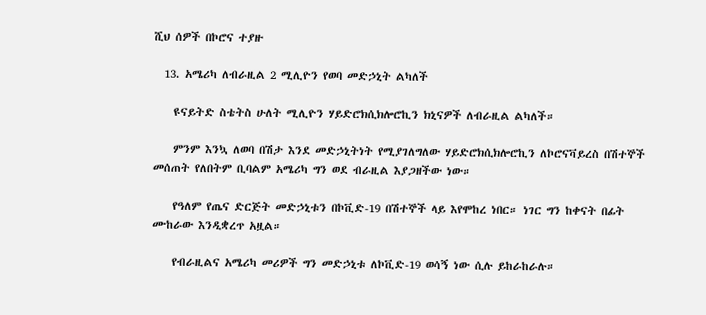ሺህ ሰዎች በኮሮና ተያዙ

  13. አሜሪካ ለብራዚል 2 ሚሊዮን የወባ መድኃኒት ልካለች

    ዩናይትድ ስቴትስ ሁለት ሚሊዮን ሃይድሮክሲክሎሮኪን ክኒናዎች ለብራዚል ልካለች።

    ምንም እንኳ ለወባ በሽታ እንደ መድኃኒትነት የሚያገለግለው ሃይድሮክሲክሎሮኪን ለኮሮናቫይረስ በሽተኞች መሰጠት የለበትም ቢባልም አሜሪካ ግን ወደ ብራዚል እያጋዘችው ነው።

    የዓለም የጤና ድርጅት መድኃኒቱን በኮቪድ-19 በሽተኞች ላይ እየሞከረ ነበር። ነገር ግን ከቀናት በፊት ሙከራው እንዲቋረጥ አዟል።

    የብራዚልና አሜሪካ መሪዎች ግን መድኃኒቱ ለኮቪድ-19 ወሳኝ ነው ሲሉ ይከራከራሉ።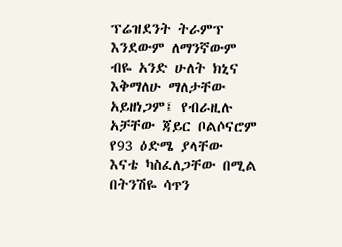ፕሬዝደንት ትራምፕ እንደውም ለማንኛውም ብዬ አንድ ሁለት ክኒና እቅማለሁ ማለታቸው አይዘነጋም፤ የብራዚሉ አቻቸው ጃይር ቦልሶናሮም የ93 ዕድሜ ያላቸው እናቴ ካስፈለጋቸው በሚል በትንሽዬ ሳጥን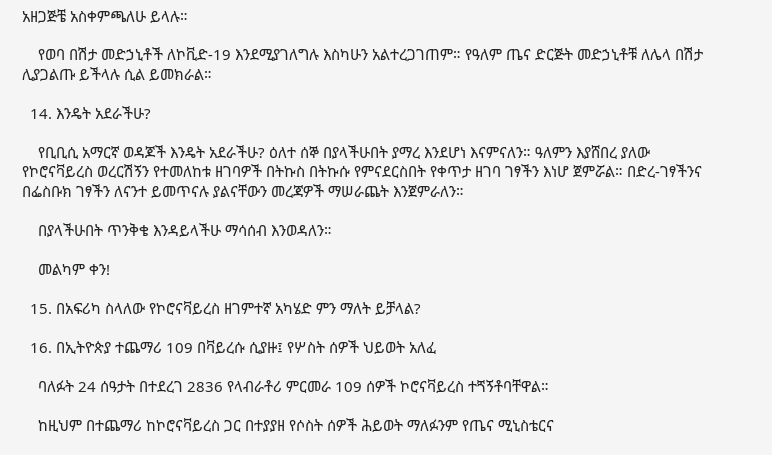አዘጋጅቼ አስቀምጫለሁ ይላሉ።

    የወባ በሽታ መድኃኒቶች ለኮቪድ-19 እንደሚያገለግሉ እስካሁን አልተረጋገጠም። የዓለም ጤና ድርጅት መድኃኒቶቹ ለሌላ በሽታ ሊያጋልጡ ይችላሉ ሲል ይመክራል።

  14. እንዴት አደራችሁ?

    የቢቢሲ አማርኛ ወዳጆች እንዴት አደራችሁ? ዕለተ ሰኞ በያላችሁበት ያማረ እንደሆነ እናምናለን። ዓለምን እያሸበረ ያለው የኮሮናቫይረስ ወረርሽኝን የተመለከቱ ዘገባዎች በትኩስ በትኩሱ የምናደርስበት የቀጥታ ዘገባ ገፃችን እነሆ ጀምሯል። በድረ-ገፃችንና በፌስቡክ ገፃችን ለናንተ ይመጥናሉ ያልናቸውን መረጃዎች ማሠራጨት እንጀምራለን።

    በያላችሁበት ጥንቅቄ እንዳይላችሁ ማሳሰብ እንወዳለን።

    መልካም ቀን!

  15. በአፍሪካ ስላለው የኮሮናቫይረስ ዘገምተኛ አካሄድ ምን ማለት ይቻላል?

  16. በኢትዮጵያ ተጨማሪ 109 በቫይረሱ ሲያዙ፤ የሦስት ሰዎች ህይወት አለፈ

    ባለፉት 24 ሰዓታት በተደረገ 2836 የላብራቶሪ ምርመራ 109 ሰዎች ኮሮናቫይረስ ተጘኝቶባቸዋል።

    ከዚህም በተጨማሪ ከኮሮናቫይረስ ጋር በተያያዘ የሶስት ሰዎች ሕይወት ማለፉንም የጤና ሚኒስቴርና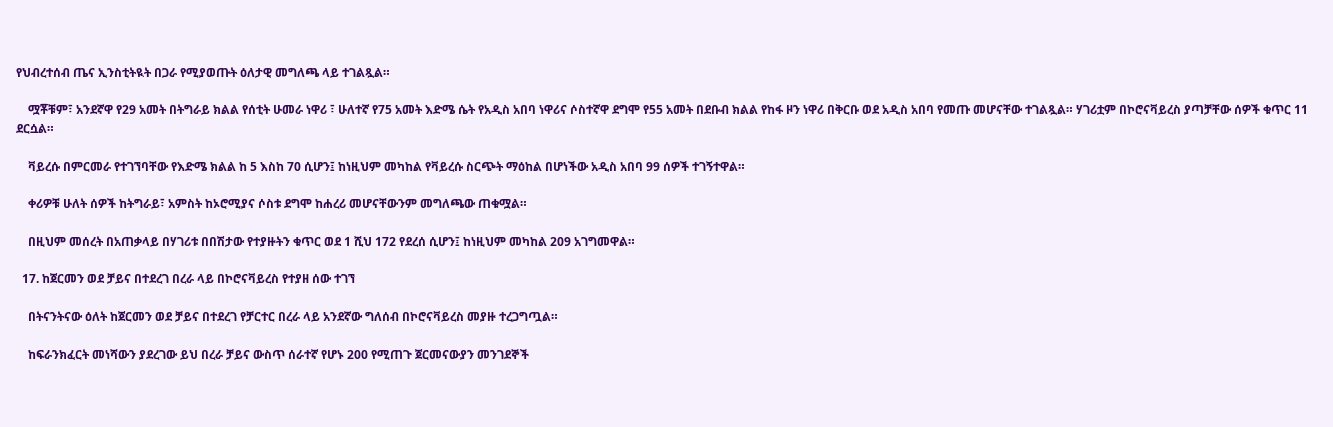የህብረተሰብ ጤና ኢንስቲትዪት በጋራ የሚያወጡት ዕለታዊ መግለጫ ላይ ተገልጿል።

    ሟቾቹም፣ አንደኛዋ የ29 አመት በትግራይ ክልል የሰቲት ሁመራ ነዋሪ ፣ ሁለተኛ የ75 አመት እድሜ ሴት የአዲስ አበባ ነዋሪና ሶስተኛዋ ደግሞ የ55 አመት በደቡብ ክልል የከፋ ዞን ነዋሪ በቅርቡ ወደ አዲስ አበባ የመጡ መሆናቸው ተገልጿል። ሃገሪቷም በኮሮናቫይረስ ያጣቻቸው ሰዎች ቁጥር 11 ደርሷል።

    ቫይረሱ በምርመራ የተገኘባቸው የእድሜ ክልል ከ 5 እስከ 70 ሲሆን፤ ከነዚህም መካከል የቫይረሱ ስርጭት ማዕከል በሆነችው አዲስ አበባ 99 ሰዎች ተገኝተዋል።

    ቀሪዎቹ ሁለት ሰዎች ከትግራይ፣ አምስት ከኦሮሚያና ሶስቱ ደግሞ ከሐረሪ መሆናቸውንም መግለጫው ጠቁሟል።

    በዚህም መሰረት በአጠቃላይ በሃገሪቱ በበሽታው የተያዙትን ቁጥር ወደ 1 ሺህ 172 የደረሰ ሲሆን፤ ከነዚህም መካከል 209 አገግመዋል።

  17. ከጀርመን ወደ ቻይና በተደረገ በረራ ላይ በኮሮናቫይረስ የተያዘ ሰው ተገኘ

    በትናንትናው ዕለት ከጀርመን ወደ ቻይና በተደረገ የቻርተር በረራ ላይ አንደኛው ግለሰብ በኮሮናቫይረስ መያዙ ተረጋግጧል።

    ከፍራንክፈርት መነሻውን ያደረገው ይህ በረራ ቻይና ውስጥ ሰራተኛ የሆኑ 200 የሚጠጉ ጀርመናውያን መንገደኞች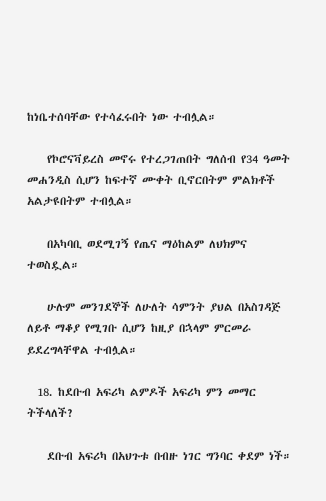ከነቤተሰባቸው የተሳፈሩበት ነው ተብሏል።

    የኮሮናቫይረስ መኖሩ የተረጋገጠበት ግለሰብ የ34 ዓመት መሐንዲስ ሲሆን ከፍተኛ ሙቀት ቢኖርበትም ምልክቶች አልታዩበትም ተብሏል።

    በአካባቢ ወደሚገኝ የጤና ማዕከልም ለህክምና ተወስዷል።

    ሁሉም መንገደኞች ለሁለት ሳምንት ያህል በአስገዳጅ ለይቶ ማቆያ የሚገቡ ሲሆን ከዚያ በኋላም ምርመራ ይደረግላቸዋል ተብሏል።

  18. ከደቡብ አፍሪካ ልምዶች አፍሪካ ምን መማር ትችላለች?

    ደቡብ አፍሪካ በአህጉቱ በብዙ ነገር ግንባር ቀደም ነች።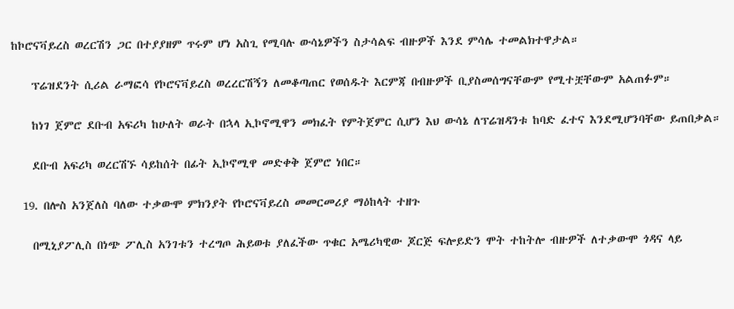ከኮሮናቫይረስ ወረርሽን ጋር በተያያዘም ጥሩም ሆነ አስጊ የሚባሉ ውሳኔዎችን ስታሳልፍ ብዙዎች እንደ ምሳሌ ተመልክተዋታል።

    ፕሬዝደንት ሲሪል ራማፎሳ የኮሮናቫይረስ ወረረርሽኝን ለመቆጣጠር የወሰዱት እርምጃ በብዙዎች ቢያስመሰግናቸውም የሚተቿቸውም አልጠፉም።

    ከነገ ጀምሮ ደቡብ አፍሪካ ከሁለት ወራት በኋላ ኢኮኖሚዋን መክፈት የምትጀምር ሲሆን እህ ውሳኔ ለፕሬዝዳንቱ ከባድ ፈተና እንደሚሆንባቸው ይጠበቃል።

    ደቡብ አፍሪካ ወረርሽኙ ሳይከሰት በፊት ኢኮኖሚዋ መድቀቅ ጀምሮ ነበር።

  19. በሎስ አንጀለስ ባለው ተቃውሞ ምክንያት የኮሮናቫይረስ መመርመሪያ ማዕከላት ተዘጉ

    በሚኒያፖሊስ በነጭ ፖሊስ አንገቱን ተረግጦ ሕይወቱ ያለፈችው ጥቁር አሜሪካዊው ጆርጅ ፍሎይድን ሞት ተከትሎ ብዙዎች ለተቃውሞ ጎዳና ላይ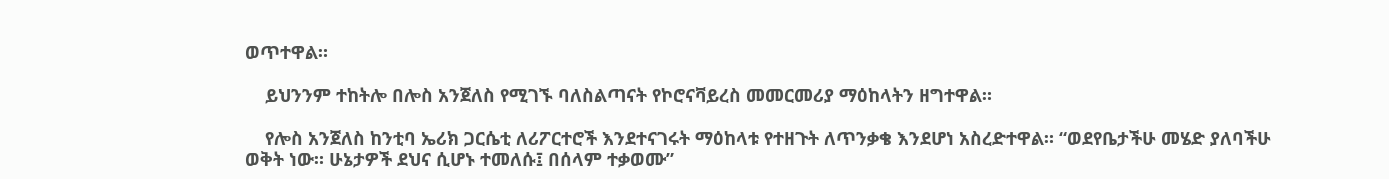ወጥተዋል።

    ይህንንም ተከትሎ በሎስ አንጀለስ የሚገኙ ባለስልጣናት የኮሮናቫይረስ መመርመሪያ ማዕከላትን ዘግተዋል።

    የሎስ አንጀለስ ከንቲባ ኤሪክ ጋርሴቲ ለሪፖርተሮች እንደተናገሩት ማዕከላቱ የተዘጉት ለጥንቃቄ እንደሆነ አስረድተዋል። “ወደየቤታችሁ መሄድ ያለባችሁ ወቅት ነው። ሁኔታዎች ደህና ሲሆኑ ተመለሱ፤ በሰላም ተቃወሙ”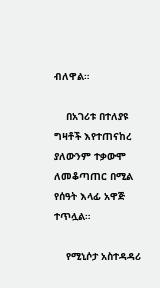ብለዋል።

    በአገሪቱ በተለያዩ ግዛቶች እየተጠናከረ ያለውንም ተቃውሞ ለመቆጣጠር በሚል የሰዓት እላፊ አዋጅ ተጥሏል።

    የሚኒሶታ አስተዳዳሪ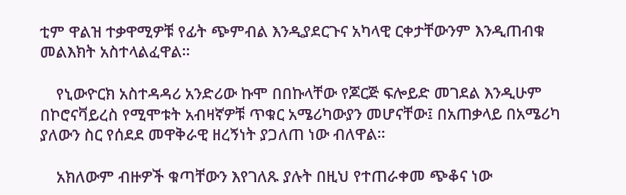ቲም ዋልዝ ተቃዋሚዎቹ የፊት ጭምብል እንዲያደርጉና አካላዊ ርቀታቸውንም እንዲጠብቁ መልእክት አስተላልፈዋል።

    የኒውዮርክ አስተዳዳሪ አንድሪው ኩሞ በበኩላቸው የጆርጅ ፍሎይድ መገደል እንዲሁም በኮሮናቫይረስ የሚሞቱት አብዛኛዎቹ ጥቁር አሜሪካውያን መሆናቸው፤ በአጠቃላይ በአሜሪካ ያለውን ስር የሰደደ መዋቅራዊ ዘረኝነት ያጋለጠ ነው ብለዋል።

    አክለውም ብዙዎች ቁጣቸውን እየገለጹ ያሉት በዚህ የተጠራቀመ ጭቆና ነው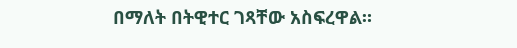በማለት በትዊተር ገጻቸው አስፍረዋል።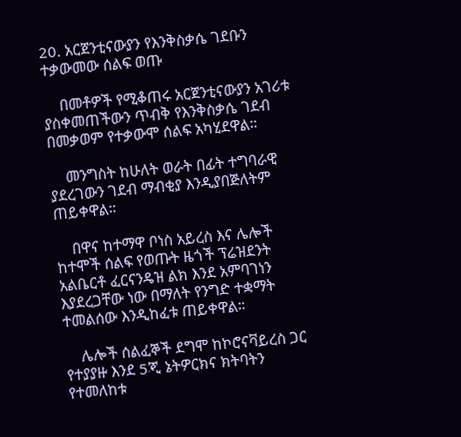20. አርጀንቲናውያን የእንቅስቃሴ ገደቡን ተቃውመው ሰልፍ ወጡ

    በመቶዎች የሚቆጠሩ አርጀንቲናውያን አገሪቱ ያስቀመጠችውን ጥብቅ የእንቅስቃሴ ገደብ በመቃወም የተቃውሞ ሰልፍ አካሂደዋል።

    መንግስት ከሁለት ወራት በፊት ተግባራዊ ያደረገውን ገደብ ማብቂያ እንዲያበጅለትም ጠይቀዋል።

    በዋና ከተማዋ ቦነስ አይረስ እና ሌሎች ከተሞች ሰልፍ የወጡት ዜጎች ፕሬዝደንት አልቤርቶ ፈርናንዴዝ ልክ እንደ አምባገነን እያደረጋቸው ነው በማለት የንግድ ተቋማት ተመልሰው እንዲከፈቱ ጠይቀዋል።

    ሌሎች ሰልፈኞች ደግሞ ከኮሮናቫይረስ ጋር የተያያዙ እንደ 5ጂ ኔትዎርክና ክትባትን የተመለከቱ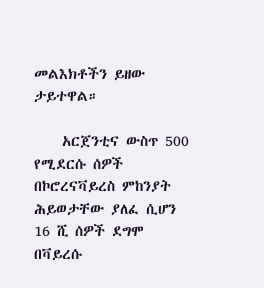መልእክቶችን ይዘው ታይተዋል።

    አርጀንቲና ውስጥ 500 የሚደርሱ ሰዎች በኮሮረናቫይረስ ምከንያት ሕይወታቸው ያለፈ ሲሆን 16 ሺ ሰዎች ደግሞ በቫይረሱ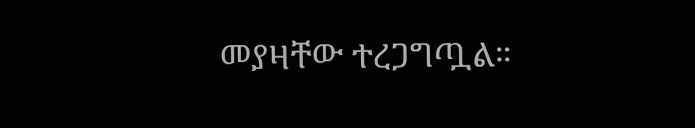መያዛቸው ተረጋግጧል።